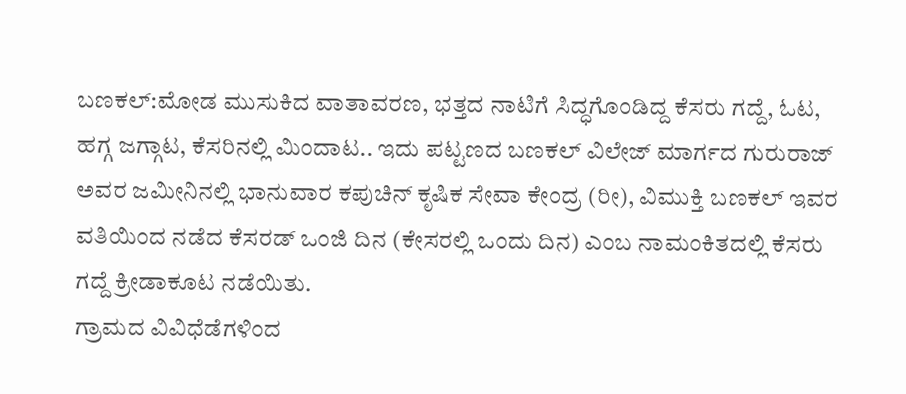ಬಣಕಲ್:ಮೋಡ ಮುಸುಕಿದ ವಾತಾವರಣ, ಭತ್ತದ ನಾಟಿಗೆ ಸಿದ್ಧಗೊಂಡಿದ್ದ ಕೆಸರು ಗದ್ದೆ, ಓಟ, ಹಗ್ಗ ಜಗ್ಗಾಟ, ಕೆಸರಿನಲ್ಲಿ ಮಿಂದಾಟ.. ಇದು ಪಟ್ಟಣದ ಬಣಕಲ್ ವಿಲೇಜ್ ಮಾರ್ಗದ ಗುರುರಾಜ್ ಅವರ ಜಮೀನಿನಲ್ಲಿ ಭಾನುವಾರ ಕಪುಚಿನ್ ಕೃಷಿಕ ಸೇವಾ ಕೇಂದ್ರ (ರೀ), ವಿಮುಕ್ತಿ ಬಣಕಲ್ ಇವರ ವತಿಯಿಂದ ನಡೆದ ಕೆಸರಡ್ ಒಂಜಿ ದಿನ (ಕೇಸರಲ್ಲಿ ಒಂದು ದಿನ) ಎಂಬ ನಾಮಂಕಿತದಲ್ಲಿ ಕೆಸರು ಗದ್ದೆ ಕ್ರೀಡಾಕೂಟ ನಡೆಯಿತು.
ಗ್ರಾಮದ ವಿವಿಧೆಡೆಗಳಿಂದ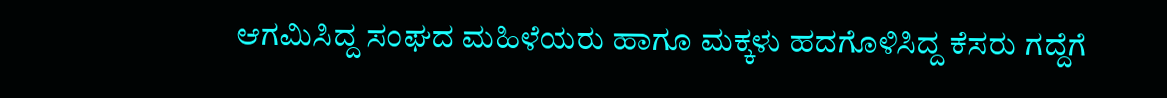ಆಗಮಿಸಿದ್ದ ಸಂಘದ ಮಹಿಳೆಯರು ಹಾಗೂ ಮಕ್ಕಳು ಹದಗೊಳಿಸಿದ್ದ ಕೆಸರು ಗದ್ದೆಗೆ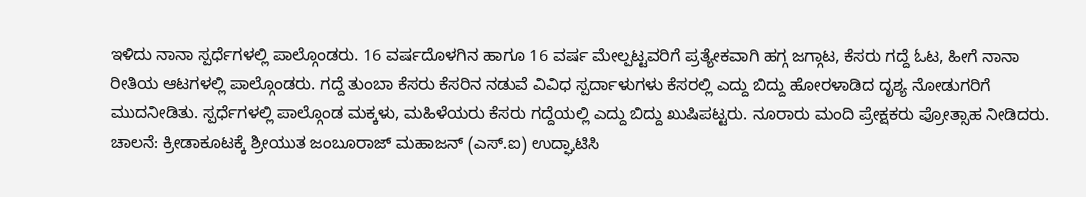ಇಳಿದು ನಾನಾ ಸ್ಪರ್ಧೆಗಳಲ್ಲಿ ಪಾಲ್ಗೊಂಡರು. 16 ವರ್ಷದೊಳಗಿನ ಹಾಗೂ 16 ವರ್ಷ ಮೇಲ್ಪಟ್ಟವರಿಗೆ ಪ್ರತ್ಯೇಕವಾಗಿ ಹಗ್ಗ ಜಗ್ಗಾಟ, ಕೆಸರು ಗದ್ದೆ ಓಟ, ಹೀಗೆ ನಾನಾ ರೀತಿಯ ಆಟಗಳಲ್ಲಿ ಪಾಲ್ಗೊಂಡರು. ಗದ್ದೆ ತುಂಬಾ ಕೆಸರು ಕೆಸರಿನ ನಡುವೆ ವಿವಿಧ ಸ್ಪರ್ದಾಳುಗಳು ಕೆಸರಲ್ಲಿ ಎದ್ದು ಬಿದ್ದು ಹೋರಳಾಡಿದ ದೃಶ್ಯ ನೋಡುಗರಿಗೆ ಮುದನೀಡಿತು. ಸ್ಪರ್ಧೆಗಳಲ್ಲಿ ಪಾಲ್ಗೊಂಡ ಮಕ್ಕಳು, ಮಹಿಳೆಯರು ಕೆಸರು ಗದ್ದೆಯಲ್ಲಿ ಎದ್ದು ಬಿದ್ದು ಖುಷಿಪಟ್ಟರು. ನೂರಾರು ಮಂದಿ ಪ್ರೇಕ್ಷಕರು ಪ್ರೋತ್ಸಾಹ ನೀಡಿದರು.
ಚಾಲನೆ: ಕ್ರೀಡಾಕೂಟಕ್ಕೆ ಶ್ರೀಯುತ ಜಂಬೂರಾಜ್ ಮಹಾಜನ್ (ಎಸ್.ಐ) ಉದ್ಘಾಟಿಸಿ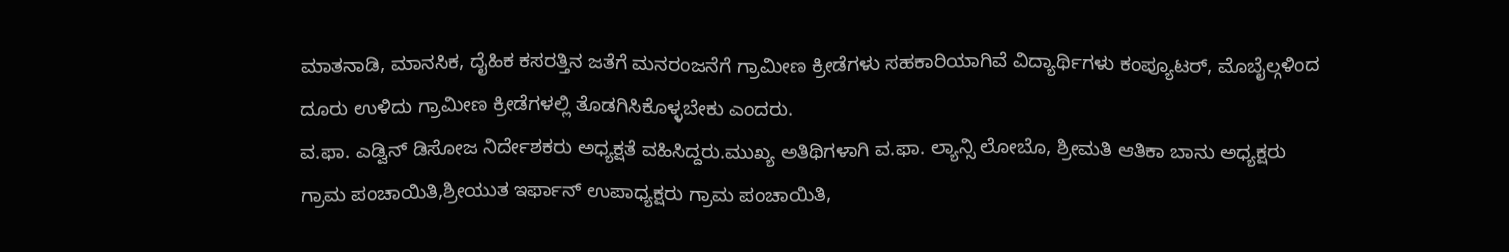ಮಾತನಾಡಿ, ಮಾನಸಿಕ, ದೈಹಿಕ ಕಸರತ್ತಿನ ಜತೆಗೆ ಮನರಂಜನೆಗೆ ಗ್ರಾಮೀಣ ಕ್ರೀಡೆಗಳು ಸಹಕಾರಿಯಾಗಿವೆ ವಿದ್ಯಾರ್ಥಿಗಳು ಕಂಪ್ಯೂಟರ್, ಮೊಬೈಲ್ಗಳಿಂದ ದೂರು ಉಳಿದು ಗ್ರಾಮೀಣ ಕ್ರೀಡೆಗಳಲ್ಲಿ ತೊಡಗಿಸಿಕೊಳ್ಳಬೇಕು ಎಂದರು.
ವ.ಫಾ. ಎಡ್ವಿನ್ ಡಿಸೋಜ ನಿರ್ದೇಶಕರು ಅಧ್ಯಕ್ಷತೆ ವಹಿಸಿದ್ದರು.ಮುಖ್ಯ ಅತಿಥಿಗಳಾಗಿ ವ.ಫಾ. ಲ್ಯಾನ್ಸಿ ಲೋಬೊ, ಶ್ರೀಮತಿ ಆತಿಕಾ ಬಾನು ಅಧ್ಯಕ್ಷರು ಗ್ರಾಮ ಪಂಚಾಯಿತಿ,ಶ್ರೀಯುತ ಇರ್ಫಾನ್ ಉಪಾಧ್ಯಕ್ಷರು ಗ್ರಾಮ ಪಂಚಾಯಿತಿ,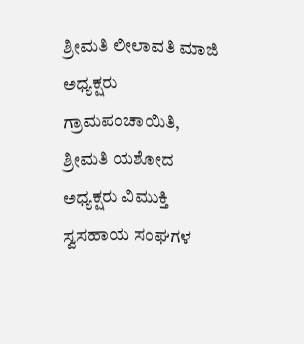ಶ್ರೀಮತಿ ಲೀಲಾವತಿ ಮಾಜಿ ಅಧ್ಯಕ್ಷರು ಗ್ರಾಮಪಂಚಾಯಿತಿ, ಶ್ರೀಮತಿ ಯಶೋದ ಅಧ್ಯಕ್ಷರು ವಿಮುಕ್ತಿ ಸ್ವಸಹಾಯ ಸಂಘಗಳ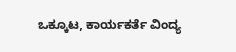ಒಕ್ಕೂಟ, ಕಾರ್ಯಕರ್ತೆ ವಿಂದ್ಯ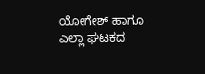ಯೋಗೇಶ್ ಹಾಗೂ ಎಲ್ಲಾ ಘಟಕದ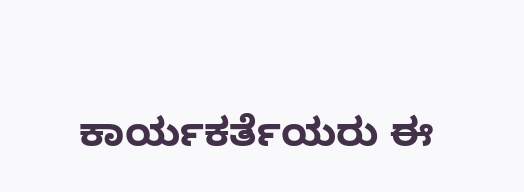ಕಾರ್ಯಕರ್ತೆಯರು ಈ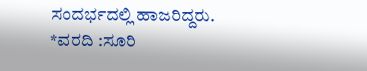ಸಂದರ್ಭದಲ್ಲಿ ಹಾಜರಿದ್ದರು.
*ವರದಿ :ಸೂರಿ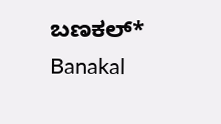ಬಣಕಲ್*
Banakal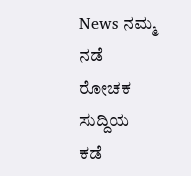News ನಮ್ಮ ನಡೆ ರೋಚಕ ಸುದ್ದಿಯ ಕಡೆ